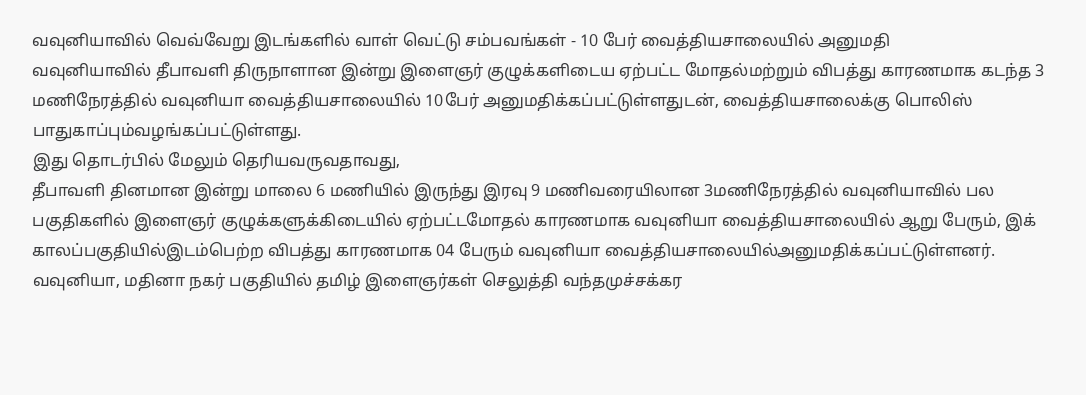வவுனியாவில் வெவ்வேறு இடங்களில் வாள் வெட்டு சம்பவங்கள் - 10 பேர் வைத்தியசாலையில் அனுமதி
வவுனியாவில் தீபாவளி திருநாளான இன்று இளைஞர் குழுக்களிடைய ஏற்பட்ட மோதல்மற்றும் விபத்து காரணமாக கடந்த 3 மணிநேரத்தில் வவுனியா வைத்தியசாலையில் 10பேர் அனுமதிக்கப்பட்டுள்ளதுடன், வைத்தியசாலைக்கு பொலிஸ் பாதுகாப்பும்வழங்கப்பட்டுள்ளது.
இது தொடர்பில் மேலும் தெரியவருவதாவது,
தீபாவளி தினமான இன்று மாலை 6 மணியில் இருந்து இரவு 9 மணிவரையிலான 3மணிநேரத்தில் வவுனியாவில் பல பகுதிகளில் இளைஞர் குழுக்களுக்கிடையில் ஏற்பட்டமோதல் காரணமாக வவுனியா வைத்தியசாலையில் ஆறு பேரும், இக் காலப்பகுதியில்இடம்பெற்ற விபத்து காரணமாக 04 பேரும் வவுனியா வைத்தியசாலையில்அனுமதிக்கப்பட்டுள்ளனர்.
வவுனியா, மதினா நகர் பகுதியில் தமிழ் இளைஞர்கள் செலுத்தி வந்தமுச்சக்கர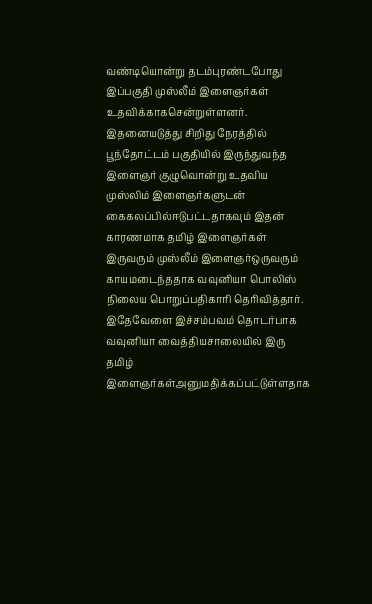வண்டியொன்று தடம்புரண்டபோது இப்பகுதி முஸ்லீம் இளைஞர்கள் உதவிக்காகசென்றுள்ளனர்.
இதனையடுத்து சிறிது நேரத்தில் பூந்தோட்டம் பகுதியில் இருந்துவந்த இளைஞர் குழுவொன்று உதவிய முஸ்லிம் இளைஞர்களுடன் கைகலப்பில்ஈடுபட்டதாகவும் இதன் காரணமாக தமிழ் இளைஞர்கள் இருவரும் முஸ்லீம் இளைஞர்ஒருவரும் காயமடைந்ததாக வவுனியா பொலிஸ் நிலைய பொறுப்பதிகாரி தெரிவித்தார்.
இதேவேளை இச்சம்பவம் தொடர்பாக வவுனியா வைத்தியசாலையில் இரு தமிழ் இளைஞர்கள்அனுமதிக்கப்பட்டுள்ளதாக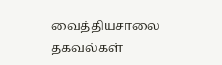வைத்தியசாலை தகவல்கள்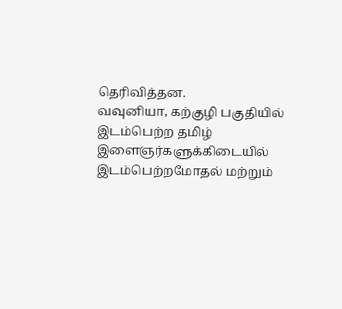தெரிவித்தன.
வவுனியா, கற்குழி பகுதியில் இடம்பெற்ற தமிழ் இளைஞர்களுக்கிடையில் இடம்பெற்றமோதல் மற்றும்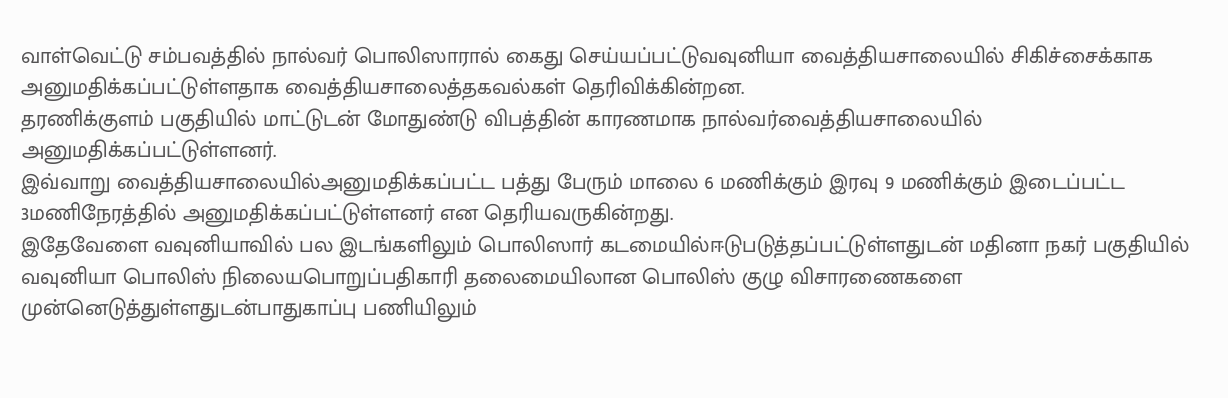வாள்வெட்டு சம்பவத்தில் நால்வர் பொலிஸாரால் கைது செய்யப்பட்டுவவுனியா வைத்தியசாலையில் சிகிச்சைக்காக அனுமதிக்கப்பட்டுள்ளதாக வைத்தியசாலைத்தகவல்கள் தெரிவிக்கின்றன.
தரணிக்குளம் பகுதியில் மாட்டுடன் மோதுண்டு விபத்தின் காரணமாக நால்வர்வைத்தியசாலையில் அனுமதிக்கப்பட்டுள்ளனர்.
இவ்வாறு வைத்தியசாலையில்அனுமதிக்கப்பட்ட பத்து பேரும் மாலை 6 மணிக்கும் இரவு 9 மணிக்கும் இடைப்பட்ட 3மணிநேரத்தில் அனுமதிக்கப்பட்டுள்ளனர் என தெரியவருகின்றது.
இதேவேளை வவுனியாவில் பல இடங்களிலும் பொலிஸார் கடமையில்ஈடுபடுத்தப்பட்டுள்ளதுடன் மதினா நகர் பகுதியில் வவுனியா பொலிஸ் நிலையபொறுப்பதிகாரி தலைமையிலான பொலிஸ் குழு விசாரணைகளை முன்னெடுத்துள்ளதுடன்பாதுகாப்பு பணியிலும்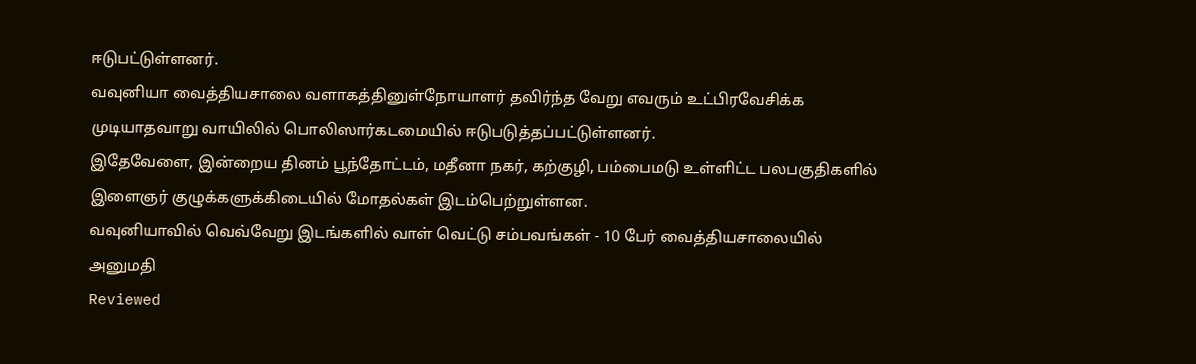ஈடுபட்டுள்ளனர்.
வவுனியா வைத்தியசாலை வளாகத்தினுள்நோயாளர் தவிர்ந்த வேறு எவரும் உட்பிரவேசிக்க முடியாதவாறு வாயிலில் பொலிஸார்கடமையில் ஈடுபடுத்தப்பட்டுள்ளனர்.
இதேவேளை, இன்றைய தினம் பூந்தோட்டம், மதீனா நகர், கற்குழி, பம்பைமடு உள்ளிட்ட பலபகுதிகளில் இளைஞர் குழுக்களுக்கிடையில் மோதல்கள் இடம்பெற்றுள்ளன.
வவுனியாவில் வெவ்வேறு இடங்களில் வாள் வெட்டு சம்பவங்கள் - 10 பேர் வைத்தியசாலையில் அனுமதி
Reviewed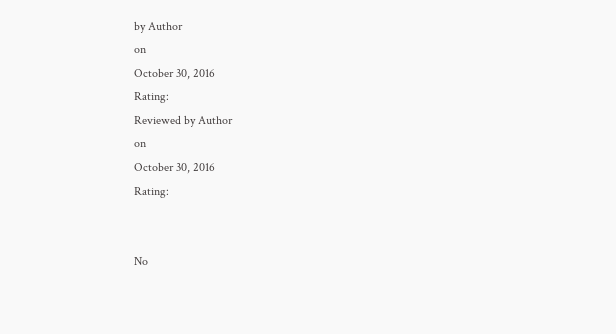by Author
on
October 30, 2016
Rating:
Reviewed by Author
on
October 30, 2016
Rating:


No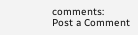comments:
Post a Comment